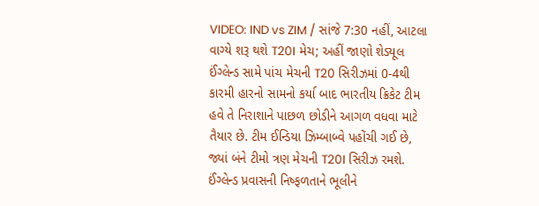VIDEO: IND vs ZIM / સાંજે 7:30 નહીં, આટલા વાગ્યે શરૂ થશે T20I મેચ; અહીં જાણો શેડ્યૂલ
ઈંગ્લેન્ડ સામે પાંચ મેચની T20 સિરીઝમાં 0-4થી કારમી હારનો સામનો કર્યા બાદ ભારતીય ક્રિકેટ ટીમ હવે તે નિરાશાને પાછળ છોડીને આગળ વધવા માટે તૈયાર છે. ટીમ ઈન્ડિયા ઝિમ્બાબ્વે પહોંચી ગઈ છે, જ્યાં બંને ટીમો ત્રણ મેચની T20I સિરીઝ રમશે. ઈંગ્લેન્ડ પ્રવાસની નિષ્ફળતાને ભૂલીને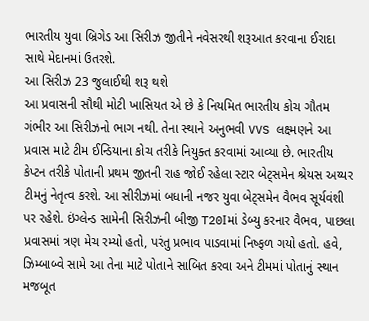ભારતીય યુવા બ્રિગેડ આ સિરીઝ જીતીને નવેસરથી શરૂઆત કરવાના ઈરાદા સાથે મેદાનમાં ઉતરશે.
આ સિરીઝ 23 જુલાઈથી શરૂ થશે
આ પ્રવાસની સૌથી મોટી ખાસિયત એ છે કે નિયમિત ભારતીય કોચ ગૌતમ ગંભીર આ સિરીઝનો ભાગ નથી. તેના સ્થાને અનુભવી VVS લક્ષ્મણને આ પ્રવાસ માટે ટીમ ઈન્ડિયાના કોચ તરીકે નિયુક્ત કરવામાં આવ્યા છે. ભારતીય કેપ્ટન તરીકે પોતાની પ્રથમ જીતની રાહ જોઈ રહેલા સ્ટાર બેટ્સમેન શ્રેયસ અય્યર ટીમનું નેતૃત્વ કરશે. આ સીરીઝમાં બધાની નજર યુવા બેટ્સમેન વૈભવ સૂર્યવંશી પર રહેશે. ઇંગ્લેન્ડ સામેની સિરીઝની બીજી T20Iમાં ડેબ્યુ કરનાર વૈભવ, પાછલા પ્રવાસમાં ત્રણ મેચ રમ્યો હતો, પરંતુ પ્રભાવ પાડવામાં નિષ્ફળ ગયો હતો. હવે, ઝિમ્બાબ્વે સામે આ તેના માટે પોતાને સાબિત કરવા અને ટીમમાં પોતાનું સ્થાન મજબૂત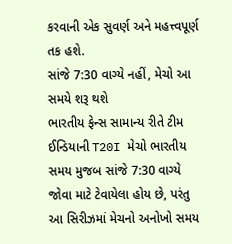કરવાની એક સુવર્ણ અને મહત્ત્વપૂર્ણ તક હશે.
સાંજે 7:30 વાગ્યે નહીં, મેચો આ સમયે શરૂ થશે
ભારતીય ફેન્સ સામાન્ય રીતે ટીમ ઈન્ડિયાની T20I મેચો ભારતીય સમય મુજબ સાંજે 7:30 વાગ્યે જોવા માટે ટેવાયેલા હોય છે, પરંતુ આ સિરીઝમાં મેચનો અનોખો સમય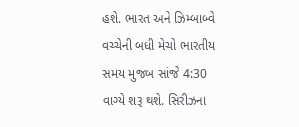હશે. ભારત અને ઝિમ્બાબ્વે વચ્ચેની બધી મેચો ભારતીય સમય મુજબ સાંજે 4:30 વાગ્યે શરૂ થશે. સિરીઝના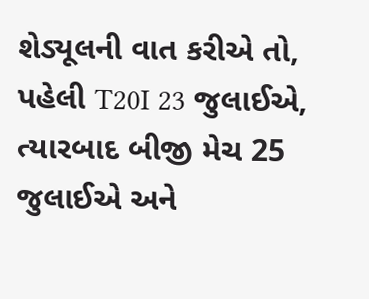શેડ્યૂલની વાત કરીએ તો, પહેલી T20I 23 જુલાઈએ, ત્યારબાદ બીજી મેચ 25 જુલાઈએ અને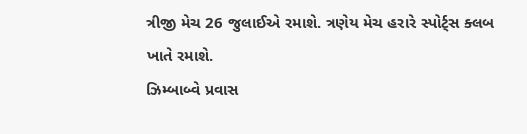ત્રીજી મેચ 26 જુલાઈએ રમાશે. ત્રણેય મેચ હરારે સ્પોર્ટ્સ ક્લબ ખાતે રમાશે.
ઝિમ્બાબ્વે પ્રવાસ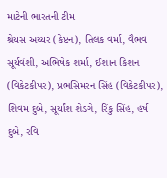માટેની ભારતની ટીમ
શ્રેયસ અય્યર (કેપ્ટન), તિલક વર્મા, વૈભવ સૂર્યવંશી, અભિષેક શર્મા, ઈશાન કિશન (વિકેટકીપર), પ્રભસિમરન સિંહ (વિકેટકીપર), શિવમ દુબે, સૂર્યાંશ શેડગે, રિંકુ સિંહ, હર્ષ દુબે, રવિ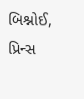બિશ્નોઈ, પ્રિન્સ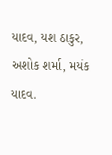યાદવ, યશ ઠાકુર, અશોક શર્મા, મયંક યાદવ.